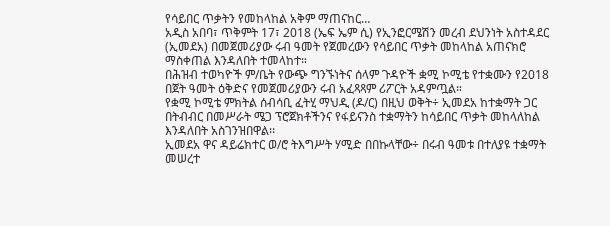የሳይበር ጥቃትን የመከላከል አቅም ማጠናከር…
አዲስ አበባ፣ ጥቅምት 17፣ 2018 (ኤፍ ኤም ሲ) የኢንፎርሜሽን መረብ ደህንነት አስተዳደር (ኢመደአ) በመጀመሪያው ሩብ ዓመት የጀመረውን የሳይበር ጥቃት መከላከል አጠናክሮ ማስቀጠል እንዳለበት ተመላከተ።
በሕዝብ ተወካዮች ም/ቤት የውጭ ግንኙነትና ሰላም ጉዳዮች ቋሚ ኮሚቴ የተቋሙን የ2018 በጀት ዓመት ዕቅድና የመጀመሪያውን ሩብ አፈጻጻም ሪፖርት አዳምጧል።
የቋሚ ኮሚቴ ምክትል ሰብሳቢ ፈትሂ ማህዲ (ዶ/ር) በዚህ ወቅት÷ ኢመደአ ከተቋማት ጋር በትብብር በመሥራት ሜጋ ፕሮጀክቶችንና የፋይናንስ ተቋማትን ከሳይበር ጥቃት መከላለከል እንዳለበት አስገንዝበዋል፡፡
ኢመደአ ዋና ዳይሬክተር ወ/ሮ ትእግሥት ሃሚድ በበኩላቸው÷ በሩብ ዓመቱ በተለያዩ ተቋማት መሠረተ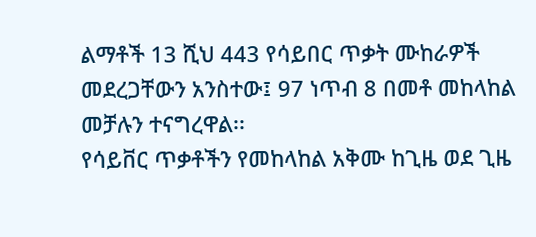ልማቶች 13 ሺህ 443 የሳይበር ጥቃት ሙከራዎች መደረጋቸውን አንስተው፤ 97 ነጥብ 8 በመቶ መከላከል መቻሉን ተናግረዋል፡፡
የሳይቨር ጥቃቶችን የመከላከል አቅሙ ከጊዜ ወደ ጊዜ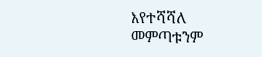እየተሻሻለ መምጣቱንም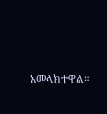አመላክተዋል።